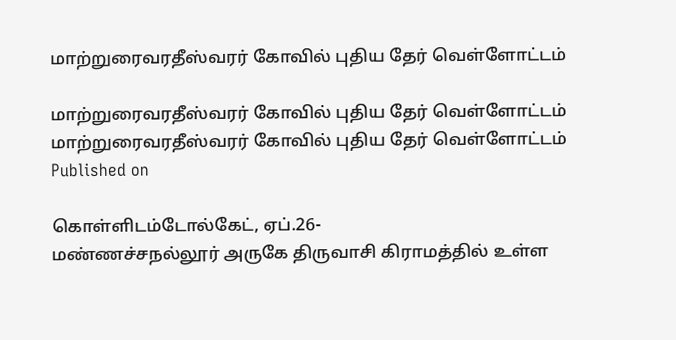மாற்றுரைவரதீஸ்வரர் கோவில் புதிய தேர் வெள்ளோட்டம்

மாற்றுரைவரதீஸ்வரர் கோவில் புதிய தேர் வெள்ளோட்டம்
மாற்றுரைவரதீஸ்வரர் கோவில் புதிய தேர் வெள்ளோட்டம்
Published on

கொள்ளிடம்டோல்கேட், ஏப்.26-
மண்ணச்சநல்லூர் அருகே திருவாசி கிராமத்தில் உள்ள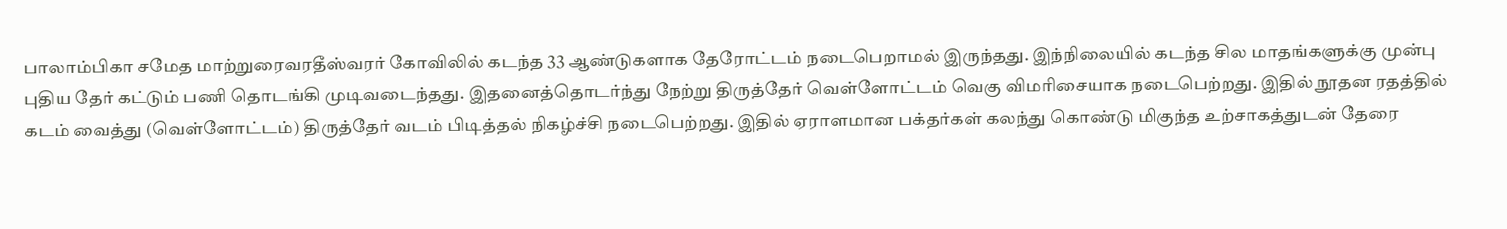பாலாம்பிகா சமேத மாற்றுரைவரதீஸ்வரர் கோவிலில் கடந்த 33 ஆண்டுகளாக தேரோட்டம் நடைபெறாமல் இருந்தது. இந்நிலையில் கடந்த சில மாதங்களுக்கு முன்பு புதிய தேர் கட்டும் பணி தொடங்கி முடிவடைந்தது. இதனைத்தொடர்ந்து நேற்று திருத்தேர் வெள்ளோட்டம் வெகு விமரிசையாக நடைபெற்றது. இதில் நூதன ரதத்தில் கடம் வைத்து (வெள்ளோட்டம்) திருத்தேர் வடம் பிடித்தல் நிகழ்ச்சி நடைபெற்றது. இதில் ஏராளமான பக்தர்கள் கலந்து கொண்டு மிகுந்த உற்சாகத்துடன் தேரை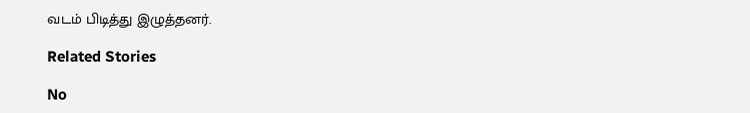வடம் பிடித்து இழுத்தனர்.

Related Stories

No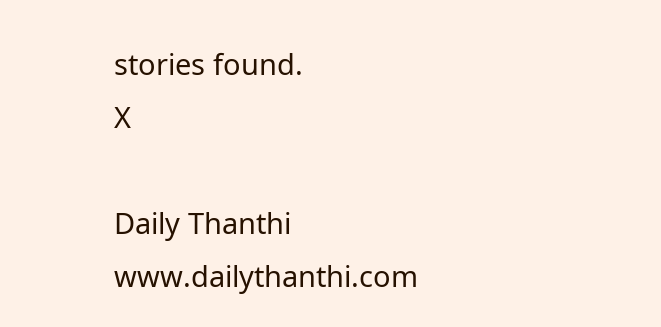stories found.
X

Daily Thanthi
www.dailythanthi.com